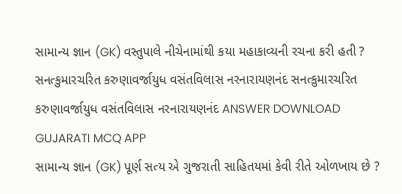સામાન્ય જ્ઞાન (GK) વસ્તુપાલે નીચેનામાંથી કયા મહાકાવ્યની રચના કરી હતી ? સનત્કુમારચરિત કરુણાવર્જાયુધ વસંતવિલાસ નરનારાયણનંદ સનત્કુમારચરિત કરુણાવર્જાયુધ વસંતવિલાસ નરનારાયણનંદ ANSWER DOWNLOAD GUJARATI MCQ APP
સામાન્ય જ્ઞાન (GK) પૂર્ણ સત્ય એ ગુજરાતી સાહિતયમાં કેવી રીતે ઓળખાય છે ?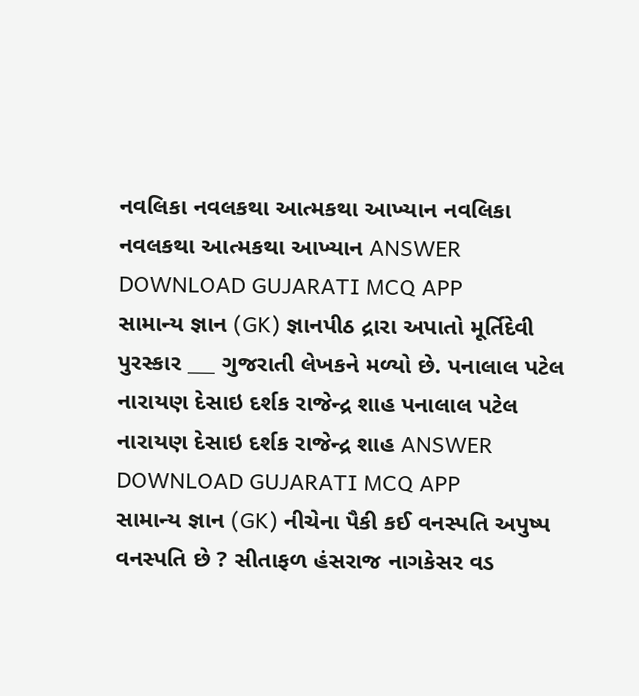નવલિકા નવલકથા આત્મકથા આખ્યાન નવલિકા નવલકથા આત્મકથા આખ્યાન ANSWER DOWNLOAD GUJARATI MCQ APP
સામાન્ય જ્ઞાન (GK) જ્ઞાનપીઠ દ્રારા અપાતો મૂર્તિદેવી પુરસ્કાર ___ ગુજરાતી લેખકને મળ્યો છે. પનાલાલ પટેલ નારાયણ દેસાઇ દર્શક રાજેન્દ્ર શાહ પનાલાલ પટેલ નારાયણ દેસાઇ દર્શક રાજેન્દ્ર શાહ ANSWER DOWNLOAD GUJARATI MCQ APP
સામાન્ય જ્ઞાન (GK) નીચેના પૈકી કઈ વનસ્પતિ અપુષ્પ વનસ્પતિ છે ? સીતાફળ હંસરાજ નાગકેસર વડ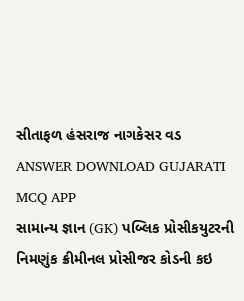સીતાફળ હંસરાજ નાગકેસર વડ ANSWER DOWNLOAD GUJARATI MCQ APP
સામાન્ય જ્ઞાન (GK) પબ્લિક પ્રોસીકયુટરની નિમણુંક ક્રીમીનલ પ્રોસીજર કોડની કઇ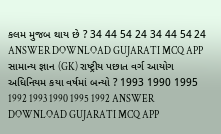કલમ મુજબ થાય છે ? 34 44 54 24 34 44 54 24 ANSWER DOWNLOAD GUJARATI MCQ APP
સામાન્ય જ્ઞાન (GK) રાષ્ટ્રીય પછાત વર્ગ આયોગ અધિનિયમ કયા વર્ષમાં બન્યો ? 1993 1990 1995 1992 1993 1990 1995 1992 ANSWER DOWNLOAD GUJARATI MCQ APP